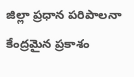జిల్లా ప్రధాన పరిపాలనా కేంద్రమైన ప్రకాశం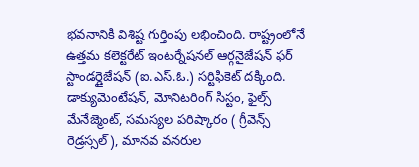భవనానికి విశిష్ట గుర్తింపు లభించింది. రాష్ట్రంలోనే ఉత్తమ కలెక్టరేట్ ఇంటర్నేషనల్ ఆర్గనైజేషన్ ఫర్ స్టాండర్డైజేషన్ (ఐ.ఎస్.ఓ.) సర్టిఫికెట్ దక్కింది. డాక్యుమెంటేషన్, మోనిటరింగ్ సిస్టం, ఫైల్స్ మేనేజ్మెంట్, సమస్యల పరిష్కారం ( గ్రీవెన్స్ రెడ్రస్సల్), మానవ వనరుల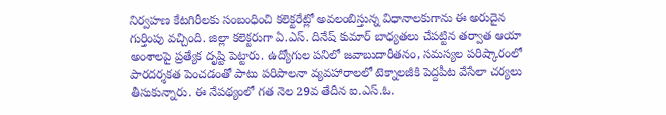నిర్వహణ కేటగిరీలకు సంబంధించి కలెక్టరేట్లో అవలంబిస్తున్న విధానాలకుగాను ఈ అరుదైన గుర్తింపు వచ్చింది. జిల్లా కలెక్టరుగా ఏ.ఎస్. దినేష్ కుమార్ బాధ్యతలు చేపట్టిన తర్వాత ఆయా అంశాలపై ప్రత్యేక దృష్టి పెట్టారు. ఉద్యోగుల పనిలో జవాబుదారీతనం, సమస్యల పరిష్కారంలో పారదర్శకత పెంచడంతో పాటు పరిపాలనా వ్యవహారాలలో టెక్నాలజీకి పెద్దపీట వేసేలా చర్యలు తీసుకున్నారు. ఈ నేపథ్యంలో గత నెల 29వ తేదీన ఐ.ఎస్.ఓ.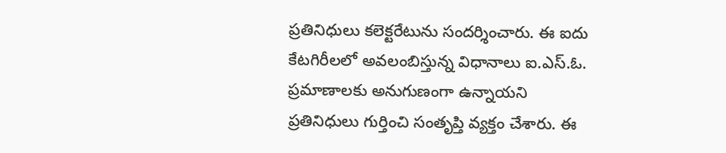ప్రతినిధులు కలెక్టరేటును సందర్శించారు. ఈ ఐదు కేటగిరీలలో అవలంబిస్తున్న విధానాలు ఐ.ఎస్.ఓ. ప్రమాణాలకు అనుగుణంగా ఉన్నాయని ప్రతినిధులు గుర్తించి సంతృప్తి వ్యక్తం చేశారు. ఈ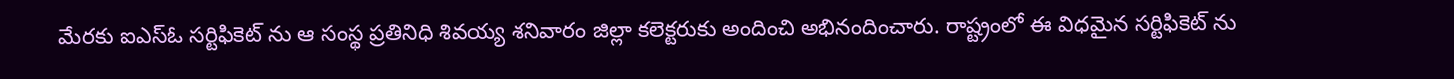మేరకు ఐఎస్ఓ సర్టిఫికెట్ ను ఆ సంస్థ ప్రతినిధి శివయ్య శనివారం జిల్లా కలెక్టరుకు అందించి అభినందించారు. రాష్ట్రంలో ఈ విధమైన సర్టిఫికెట్ ను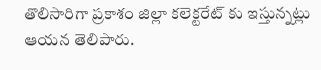తొలిసారిగా ప్రకాశం జిల్లా కలెక్టరేట్ కు ఇస్తున్నట్లు ఆయన తెలిపారు.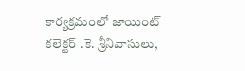కార్యక్రమంలో జాయింట్ కలెక్టర్ .కె. శ్రీనివాసులు,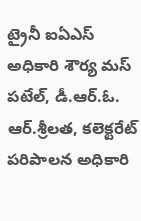ట్రైనీ ఐఏఎస్ అధికారి శౌర్య మస్ పటేల్, డీ.ఆర్.ఓ. ఆర్.శ్రీలత, కలెక్టరేట్ పరిపాలన అధికారి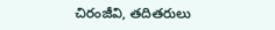చిరంజీవి, తదితరులు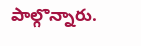పాల్గొన్నారు.